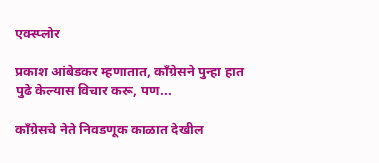एक्स्प्लोर

प्रकाश आंबेडकर म्हणातात, कॉंग्रेसने पुन्हा हात पुढे केल्यास विचार करू, पण...

काँग्रेसचे नेते निवडणूक काळात देखील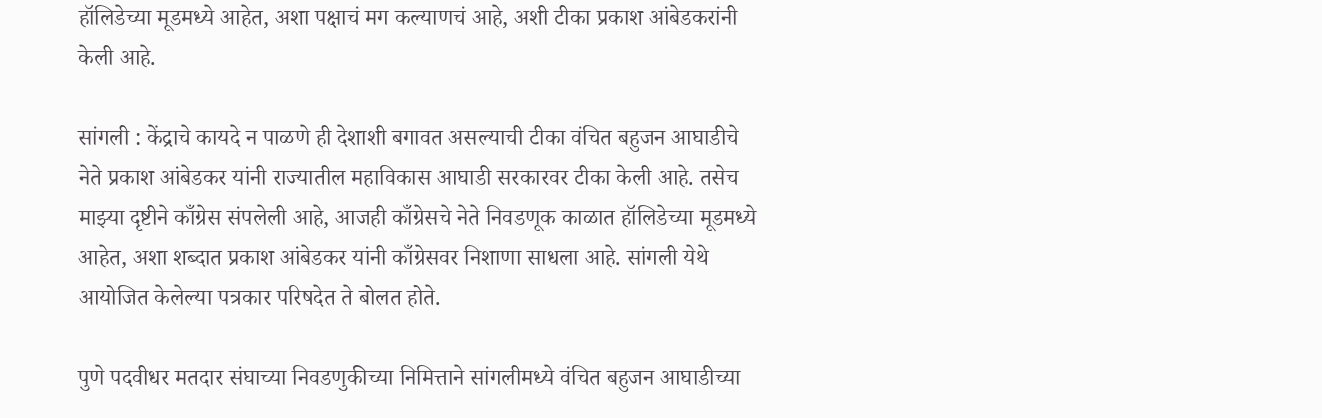हॉलिडेच्या मूडमध्ये आहेत, अशा पक्षाचं मग कल्याणचं आहे, अशी टीका प्रकाश आंबेडकरांनी केली आहे.

सांगली : केंद्राचे कायदे न पाळणे ही देशाशी बगावत असल्याची टीका वंचित बहुजन आघाडीचे नेते प्रकाश आंबेडकर यांनी राज्यातील महाविकास आघाडी सरकारवर टीका केली आहे. तसेच माझ्या दृष्टीने काँग्रेस संपलेली आहे, आजही काँग्रेसचे नेते निवडणूक काळात हॉलिडेच्या मूडमध्ये आहेत, अशा शब्दात प्रकाश आंबेडकर यांनी काँग्रेसवर निशाणा साधला आहे. सांगली येथे आयोजित केलेल्या पत्रकार परिषदेत ते बोलत होते.

पुणे पदवीधर मतदार संघाच्या निवडणुकीच्या निमित्ताने सांगलीमध्ये वंचित बहुजन आघाडीच्या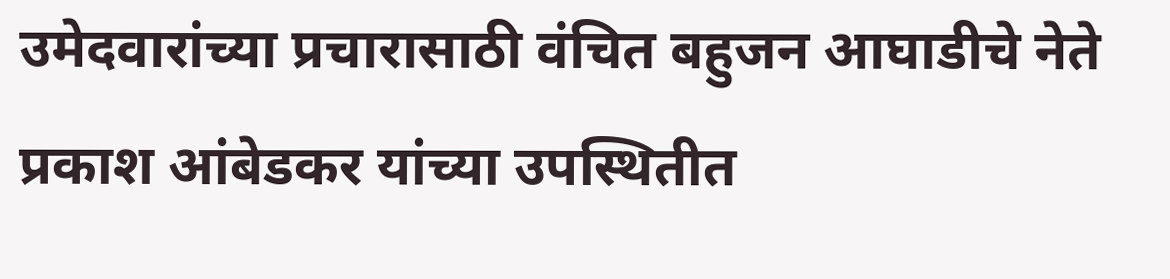उमेदवारांच्या प्रचारासाठी वंचित बहुजन आघाडीचे नेते प्रकाश आंबेडकर यांच्या उपस्थितीत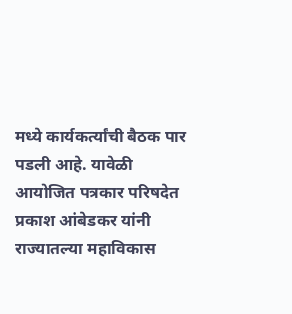मध्ये कार्यकर्त्यांची बैठक पार पडली आहे. यावेळी आयोजित पत्रकार परिषदेत प्रकाश आंबेडकर यांनी राज्यातल्या महाविकास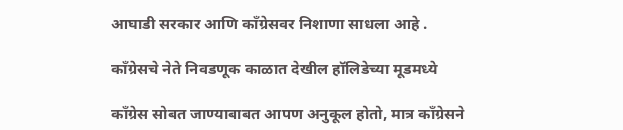आघाडी सरकार आणि काँग्रेसवर निशाणा साधला आहे .

काँग्रेसचे नेते निवडणूक काळात देखील हॉलिडेच्या मूडमध्ये

काँग्रेस सोबत जाण्याबाबत आपण अनुकूल होतो, मात्र काँग्रेसने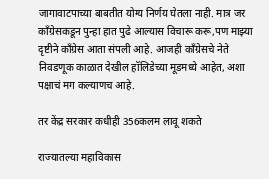जागावाटपाच्या बाबतीत योग्य निर्णय घेतला नाही. मात्र जर कॉंग्रेसकडून पुन्हा हात पुढे आल्यास विचारू करू,पण माझ्या दृष्टीने काँग्रेस आता संपली आहे. आजही काँग्रेसचे नेते निवडणूक काळात देखील हॉलिडेच्या मूडमध्ये आहेत, अशा पक्षाचं मग कल्याणच आहे.

तर केंद्र सरकार कधीही 356कलम लावू शकते

राज्यातल्या महाविकास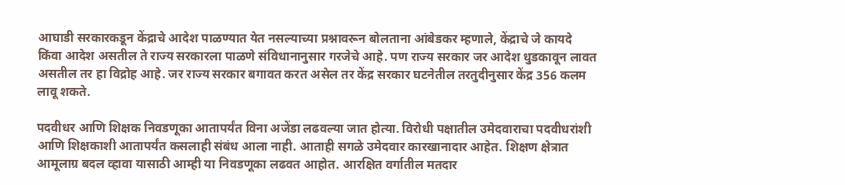आघाडी सरकारकडून केंद्राचे आदेश पाळण्यात येत नसल्याच्या प्रश्नावरून बोलताना आंबेडकर म्हणाले, केंद्राचे जे कायदे किंवा आदेश असतील ते राज्य सरकारला पाळणे संविधानानुसार गरजेचे आहे. पण राज्य सरकार जर आदेश धुडकावून लावत असतील तर हा विद्रोह आहे. जर राज्य सरकार बगावत करत असेल तर केंद्र सरकार घटनेतील तरतुदीनुसार केंद्र 356 कलम लावू शकते.

पदवीधर आणि शिक्षक निवडणूका आतापर्यंत विना अजेंडा लढवल्या जात होत्या. विरोधी पक्षातील उमेदवाराचा पदवीधरांशी आणि शिक्षकाशी आतापर्यंत कसलाही संबंध आला नाही. आताही सगळे उमेदवार कारखानादार आहेत. शिक्षण क्षेत्रात आमूलाग्र बदल व्हावा यासाठी आम्ही या निवडणूका लढवत आहोत. आरक्षित वर्गातील मतदार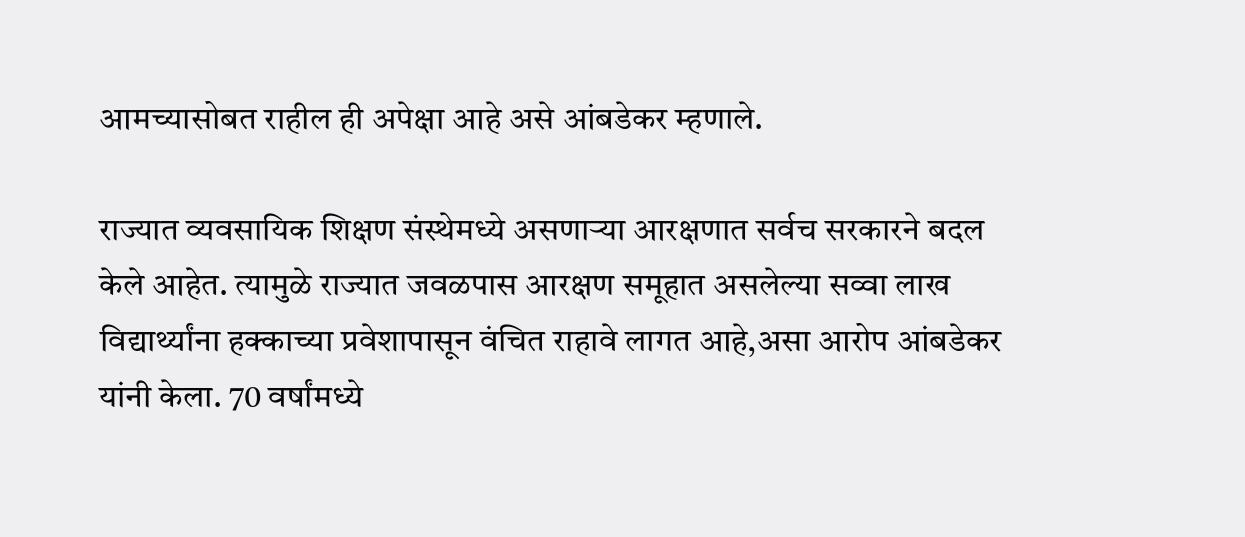आमच्यासोबत राहील ही अपेक्षा आहे असे आंबडेकर म्हणाले.

राज्यात व्यवसायिक शिक्षण संस्थेमध्ये असणाऱ्या आरक्षणात सर्वच सरकारने बदल केले आहेत. त्यामुळे राज्यात जवळपास आरक्षण समूहात असलेल्या सव्वा लाख विद्यार्थ्यांना हक्काच्या प्रवेशापासून वंचित राहावे लागत आहे,असा आरोप आंबडेकर यांनी केला. 70 वर्षांमध्ये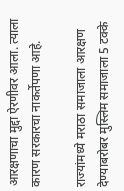आरक्षणाचा मुद्दा ऐरणीवर आला. त्याला कारण सरकारचा नाकर्तेपणा आहे.

राज्यांमध्ये मराठा समाजाला आरक्षण देण्याबरोबर मुस्लिम समाजाला 5 टक्के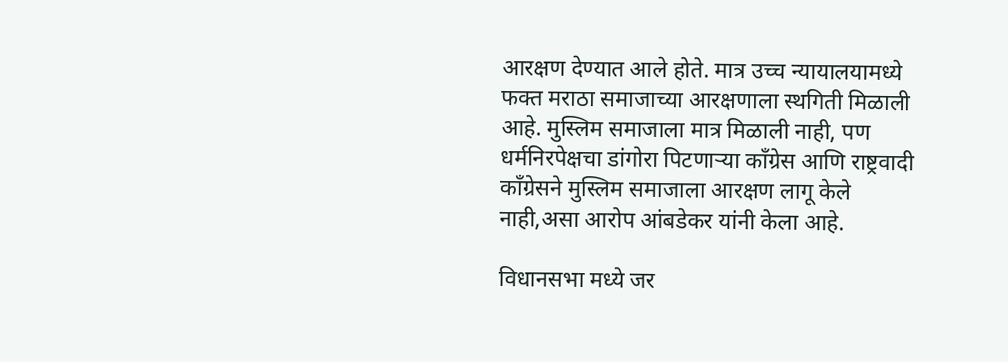आरक्षण देण्यात आले होते. मात्र उच्च न्यायालयामध्ये फक्त मराठा समाजाच्या आरक्षणाला स्थगिती मिळाली आहे. मुस्लिम समाजाला मात्र मिळाली नाही, पण धर्मनिरपेक्षचा डांगोरा पिटणाऱ्या काँग्रेस आणि राष्ट्रवादी काँग्रेसने मुस्लिम समाजाला आरक्षण लागू केले नाही,असा आरोप आंबडेकर यांनी केला आहे.

विधानसभा मध्ये जर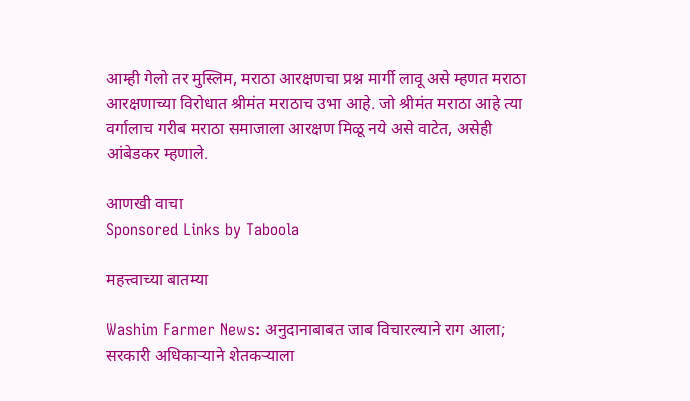आम्ही गेलो तर मुस्लिम, मराठा आरक्षणचा प्रश्न मार्गी लावू असे म्हणत मराठा आरक्षणाच्या विरोधात श्रीमंत मराठाच उभा आहे. जो श्रीमंत मराठा आहे त्या वर्गालाच गरीब मराठा समाजाला आरक्षण मिळू नये असे वाटेत, असेही आंबेडकर म्हणाले.

आणखी वाचा
Sponsored Links by Taboola

महत्त्वाच्या बातम्या

Washim Farmer News: अनुदानाबाबत जाब विचारल्याने राग आला; सरकारी अधिकाऱ्याने शेतकऱ्याला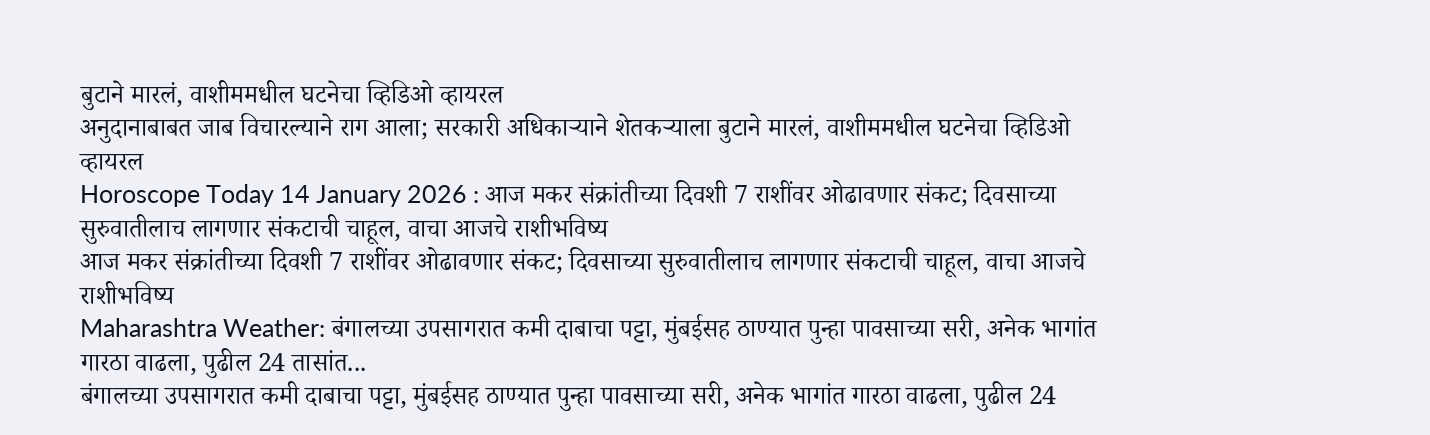बुटाने मारलं, वाशीममधील घटनेचा व्हिडिओ व्हायरल
अनुदानाबाबत जाब विचारल्याने राग आला; सरकारी अधिकाऱ्याने शेतकऱ्याला बुटाने मारलं, वाशीममधील घटनेचा व्हिडिओ व्हायरल
Horoscope Today 14 January 2026 : आज मकर संक्रांतीच्या दिवशी 7 राशींवर ओढावणार संकट; दिवसाच्या सुरुवातीलाच लागणार संकटाची चाहूल, वाचा आजचे राशीभविष्य
आज मकर संक्रांतीच्या दिवशी 7 राशींवर ओढावणार संकट; दिवसाच्या सुरुवातीलाच लागणार संकटाची चाहूल, वाचा आजचे राशीभविष्य
Maharashtra Weather: बंगालच्या उपसागरात कमी दाबाचा पट्टा, मुंबईसह ठाण्यात पुन्हा पावसाच्या सरी, अनेक भागांत गारठा वाढला, पुढील 24 तासांत...
बंगालच्या उपसागरात कमी दाबाचा पट्टा, मुंबईसह ठाण्यात पुन्हा पावसाच्या सरी, अनेक भागांत गारठा वाढला, पुढील 24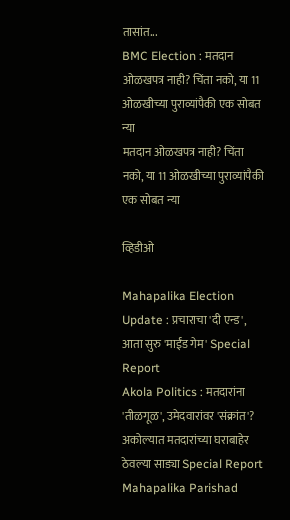तासांत...
BMC Election : मतदान ओळखपत्र नाही? चिंता नको, या 11 ओळखीच्या पुराव्यांपैकी एक सोबत न्या
मतदान ओळखपत्र नाही? चिंता नको, या 11 ओळखीच्या पुराव्यांपैकी एक सोबत न्या

व्हिडीओ

Mahapalika Election Update : प्रचाराचा 'दी एन्ड', आता सुरु 'माईंड गेम' Special Report
Akola Politics : मतदारांना 'तीळगूळ', उमेदवारांवर 'संक्रांत'? अकोल्यात मतदारांच्या घराबाहेर ठेवल्या साड्या Special Report
Mahapalika Parishad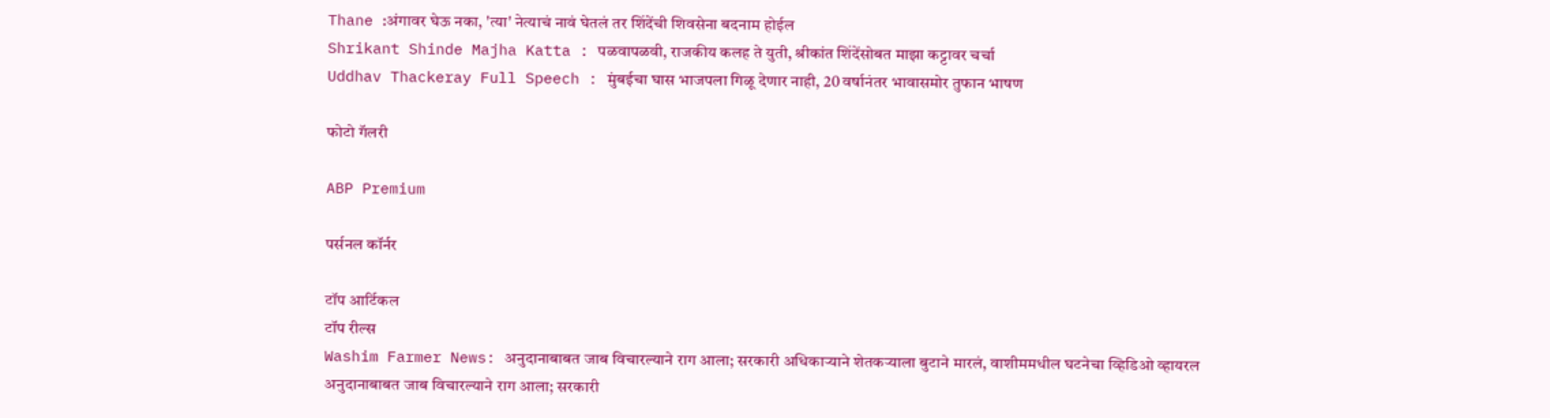Thane :अंगावर घेऊ नका, 'त्या' नेत्याचं नावं घेतलं तर शिंदेंची शिवसेना बदनाम होईल
Shrikant Shinde Majha Katta : पळवापळवी, राजकीय कलह ते युती, श्रीकांत शिंदेंसोबत माझा कट्टावर चर्चा
Uddhav Thackeray Full Speech : मुंबईचा घास भाजपला गिळू देणार नाही, 20 वर्षानंतर भावासमोर तुफान भाषण

फोटो गॅलरी

ABP Premium

पर्सनल कॉर्नर

टॉप आर्टिकल
टॉप रील्स
Washim Farmer News: अनुदानाबाबत जाब विचारल्याने राग आला; सरकारी अधिकाऱ्याने शेतकऱ्याला बुटाने मारलं, वाशीममधील घटनेचा व्हिडिओ व्हायरल
अनुदानाबाबत जाब विचारल्याने राग आला; सरकारी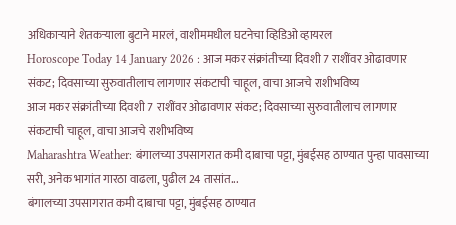अधिकाऱ्याने शेतकऱ्याला बुटाने मारलं, वाशीममधील घटनेचा व्हिडिओ व्हायरल
Horoscope Today 14 January 2026 : आज मकर संक्रांतीच्या दिवशी 7 राशींवर ओढावणार संकट; दिवसाच्या सुरुवातीलाच लागणार संकटाची चाहूल, वाचा आजचे राशीभविष्य
आज मकर संक्रांतीच्या दिवशी 7 राशींवर ओढावणार संकट; दिवसाच्या सुरुवातीलाच लागणार संकटाची चाहूल, वाचा आजचे राशीभविष्य
Maharashtra Weather: बंगालच्या उपसागरात कमी दाबाचा पट्टा, मुंबईसह ठाण्यात पुन्हा पावसाच्या सरी, अनेक भागांत गारठा वाढला, पुढील 24 तासांत...
बंगालच्या उपसागरात कमी दाबाचा पट्टा, मुंबईसह ठाण्यात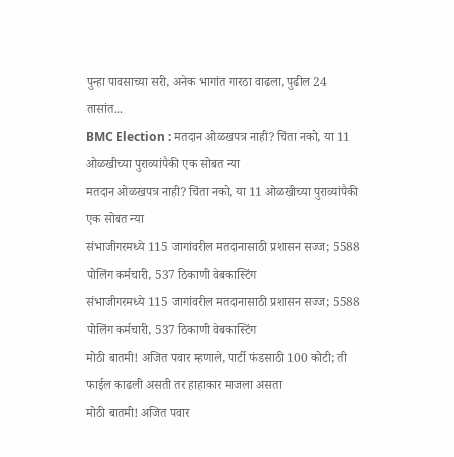पुन्हा पावसाच्या सरी, अनेक भागांत गारठा वाढला, पुढील 24 तासांत...
BMC Election : मतदान ओळखपत्र नाही? चिंता नको, या 11 ओळखीच्या पुराव्यांपैकी एक सोबत न्या
मतदान ओळखपत्र नाही? चिंता नको, या 11 ओळखीच्या पुराव्यांपैकी एक सोबत न्या
संभाजीगरमध्ये 115 जागांवरील मतदानासाठी प्रशासन सज्ज; 5588 पोलिंग कर्मचारी, 537 ठिकाणी वेबकास्टिंग
संभाजीगरमध्ये 115 जागांवरील मतदानासाठी प्रशासन सज्ज; 5588 पोलिंग कर्मचारी, 537 ठिकाणी वेबकास्टिंग
मोठी बातमी! अजित पवार म्हणाले, पार्टी फंडसाठी 100 कोटी; ती फाईल काढली असती तर हाहाकार माजला असता
मोठी बातमी! अजित पवार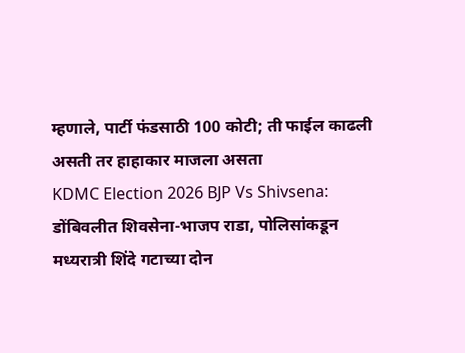म्हणाले, पार्टी फंडसाठी 100 कोटी; ती फाईल काढली असती तर हाहाकार माजला असता
KDMC Election 2026 BJP Vs Shivsena: डोंबिवलीत शिवसेना-भाजप राडा, पोलिसांकडून मध्यरात्री शिंदे गटाच्या दोन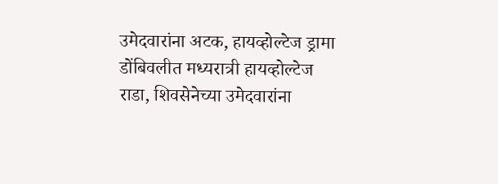उमेदवारांना अटक, हायव्होल्टेज ड्रामा
डोंबिवलीत मध्यरात्री हायव्होल्टेज राडा, शिवसेनेच्या उमेदवारांना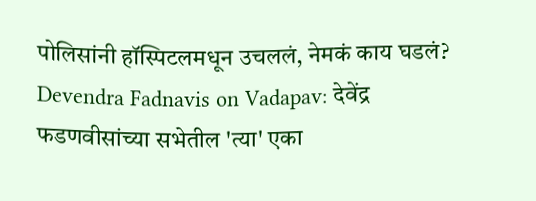पोलिसांनी हॉस्पिटलमधून उचललं, नेमकं काय घडलं?
Devendra Fadnavis on Vadapav: देवेंद्र फडणवीसांच्या सभेतील 'त्या' एका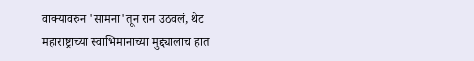वाक्यावरुन 'सामना'तून रान उठवलं, थेट महाराष्ट्राच्या स्वाभिमानाच्या मुद्द्यालाच हात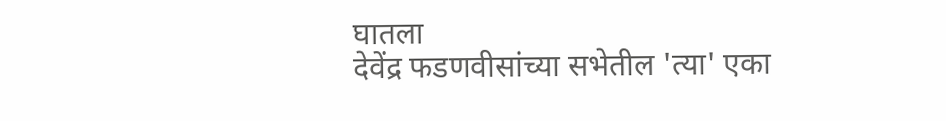घातला
देवेंद्र फडणवीसांच्या सभेतील 'त्या' एका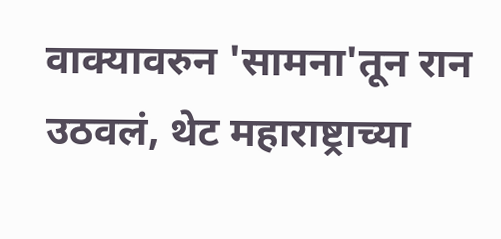वाक्यावरुन 'सामना'तून रान उठवलं, थेट महाराष्ट्राच्या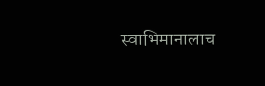स्वाभिमानालाच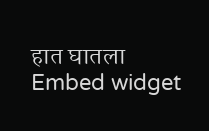हात घातला
Embed widget